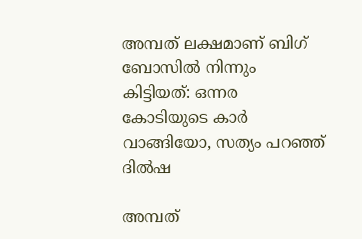അമ്പത് ലക്ഷമാണ് ബിഗ് ബോസില്‍ നിന്നും കിട്ടിയത്: ഒന്നര കോടിയുടെ കാര്‍ വാങ്ങിയോ, സത്യം പറഞ്ഞ് ദില്‍ഷ

അമ്പത്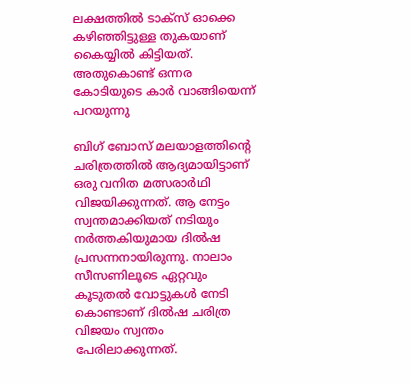ലക്ഷത്തില്‍ ടാക്സ് ഓക്കെ കഴിഞ്ഞിട്ടുള്ള തുകയാണ് കൈയ്യില്‍ കിട്ടിയത്. അതുകൊണ്ട് ഒന്നര കോടിയുടെ കാർ വാങ്ങിയെന്ന് പറയുന്നു

ബിഗ് ബോസ് മലയാളത്തിന്റെ ചരിത്രത്തില്‍ ആദ്യമായിട്ടാണ് ഒരു വനിത മത്സരാര്‍ഥി വിജയിക്കുന്നത്. ആ നേട്ടം സ്വന്തമാക്കിയത് നടിയും നര്‍ത്തകിയുമായ ദില്‍ഷ പ്രസന്നനായിരുന്നു. നാലാം സീസണിലൂടെ ഏറ്റവും കൂടുതല്‍ വോട്ടുകള്‍ നേടി കൊണ്ടാണ് ദില്‍ഷ ചരിത്ര വിജയം സ്വന്തം പേരിലാക്കുന്നത്.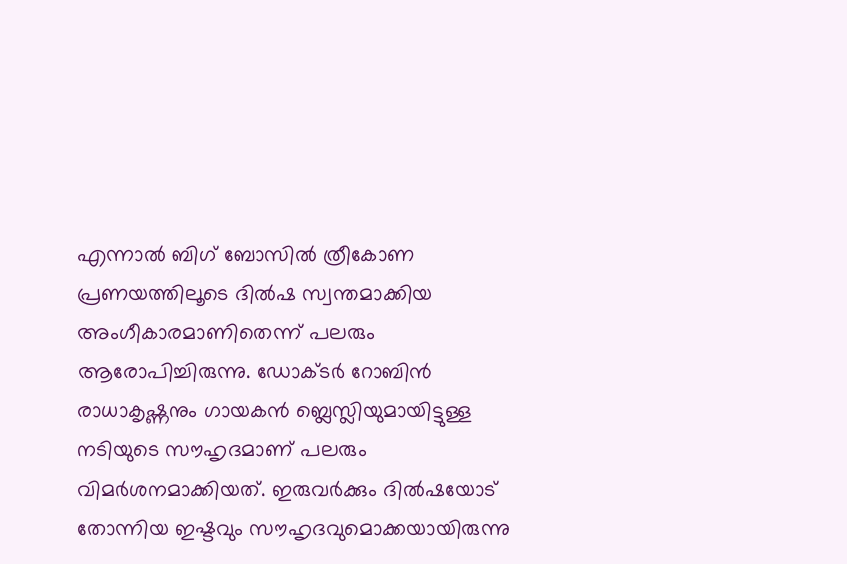എന്നാല്‍ ബിഗ് ബോസില്‍ ത്രീകോണ പ്രണയത്തിലൂടെ ദില്‍ഷ സ്വന്തമാക്കിയ അംഗീകാരമാണിതെന്ന് പലരും ആരോപിച്ചിരുന്നു. ഡോക്ടര്‍ റോബിന്‍ രാധാകൃഷ്ണനും ഗായകന്‍ ബ്ലെസ്ലിയുമായിട്ടുള്ള നടിയുടെ സൗഹൃദമാണ് പലരും വിമര്‍ശനമാക്കിയത്. ഇരുവര്‍ക്കും ദില്‍ഷയോട് തോന്നിയ ഇഷ്ടവും സൗഹൃദവുമൊക്കയായിരുന്നു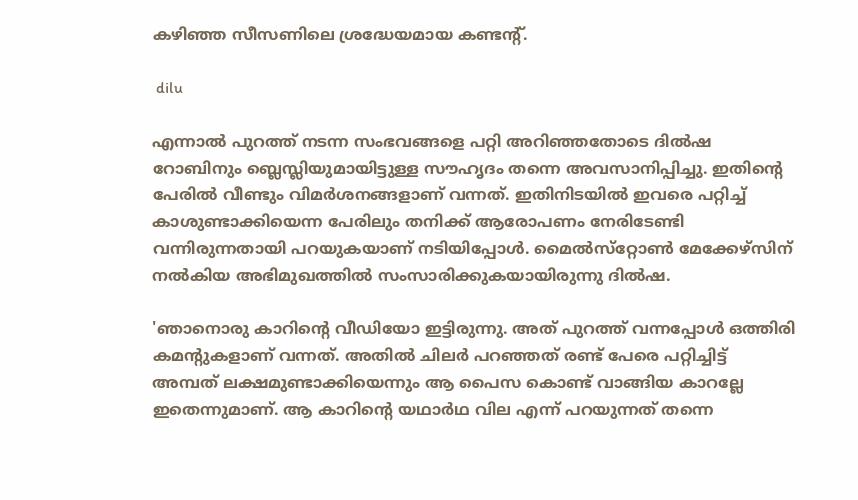കഴിഞ്ഞ സീസണിലെ ശ്രദ്ധേയമായ കണ്ടന്റ്.

 dilu

എന്നാല്‍ പുറത്ത് നടന്ന സംഭവങ്ങളെ പറ്റി അറിഞ്ഞതോടെ ദില്‍ഷ റോബിനും ബ്ലെസ്ലിയുമായിട്ടുള്ള സൗഹൃദം തന്നെ അവസാനിപ്പിച്ചു. ഇതിന്റെ പേരില്‍ വീണ്ടും വിമര്‍ശനങ്ങളാണ് വന്നത്. ഇതിനിടയില്‍ ഇവരെ പറ്റിച്ച് കാശുണ്ടാക്കിയെന്ന പേരിലും തനിക്ക് ആരോപണം നേരിടേണ്ടി വന്നിരുന്നതായി പറയുകയാണ് നടിയിപ്പോള്‍. മൈല്‍സ്‌റ്റോണ്‍ മേക്കേഴ്‌സിന് നല്‍കിയ അഭിമുഖത്തില്‍ സംസാരിക്കുകയായിരുന്നു ദില്‍ഷ.

'ഞാനൊരു കാറിന്റെ വീഡിയോ ഇട്ടിരുന്നു. അത് പുറത്ത് വന്നപ്പോള്‍ ഒത്തിരി കമന്റുകളാണ് വന്നത്. അതില്‍ ചിലര്‍ പറഞ്ഞത് രണ്ട് പേരെ പറ്റിച്ചിട്ട് അമ്പത് ലക്ഷമുണ്ടാക്കിയെന്നും ആ പൈസ കൊണ്ട് വാങ്ങിയ കാറല്ലേ ഇതെന്നുമാണ്. ആ കാറിന്റെ യഥാര്‍ഥ വില എന്ന് പറയുന്നത് തന്നെ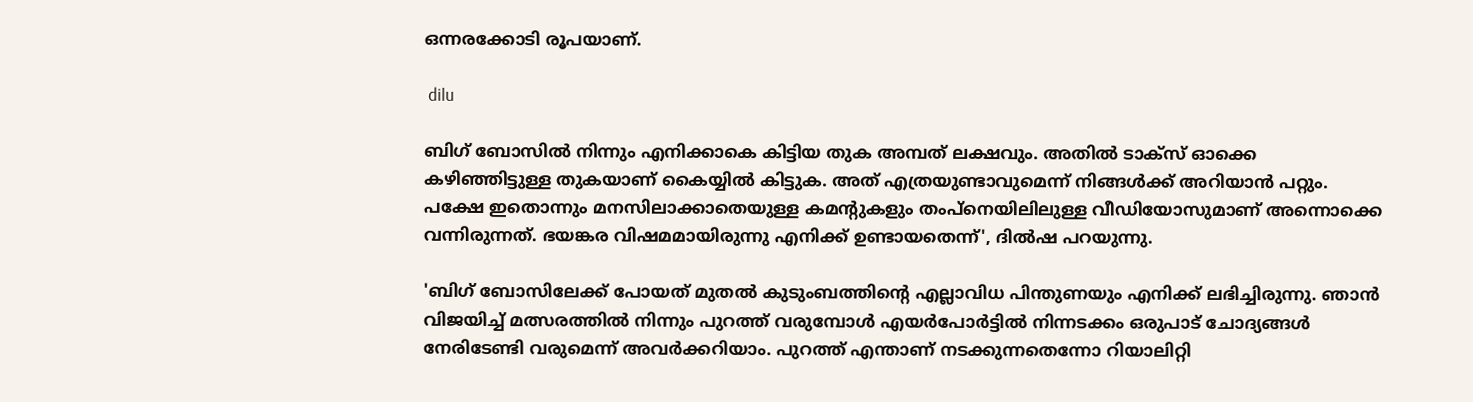ഒന്നരക്കോടി രൂപയാണ്.

 dilu

ബിഗ് ബോസില്‍ നിന്നും എനിക്കാകെ കിട്ടിയ തുക അമ്പത് ലക്ഷവും. അതില്‍ ടാക്സ് ഓക്കെ കഴിഞ്ഞിട്ടുള്ള തുകയാണ് കൈയ്യില്‍ കിട്ടുക. അത് എത്രയുണ്ടാവുമെന്ന് നിങ്ങള്‍ക്ക് അറിയാന്‍ പറ്റും. പക്ഷേ ഇതൊന്നും മനസിലാക്കാതെയുള്ള കമന്റുകളും തംപ്‌നെയിലിലുള്ള വീഡിയോസുമാണ് അന്നൊക്കെ വന്നിരുന്നത്. ഭയങ്കര വിഷമമായിരുന്നു എനിക്ക് ഉണ്ടായതെന്ന്', ദില്‍ഷ പറയുന്നു.

'ബിഗ് ബോസിലേക്ക് പോയത് മുതല്‍ കുടുംബത്തിന്റെ എല്ലാവിധ പിന്തുണയും എനിക്ക് ലഭിച്ചിരുന്നു. ഞാന്‍ വിജയിച്ച് മത്സരത്തില്‍ നിന്നും പുറത്ത് വരുമ്പോള്‍ എയര്‍പോര്‍ട്ടില്‍ നിന്നടക്കം ഒരുപാട് ചോദ്യങ്ങള്‍ നേരിടേണ്ടി വരുമെന്ന് അവര്‍ക്കറിയാം. പുറത്ത് എന്താണ് നടക്കുന്നതെന്നോ റിയാലിറ്റി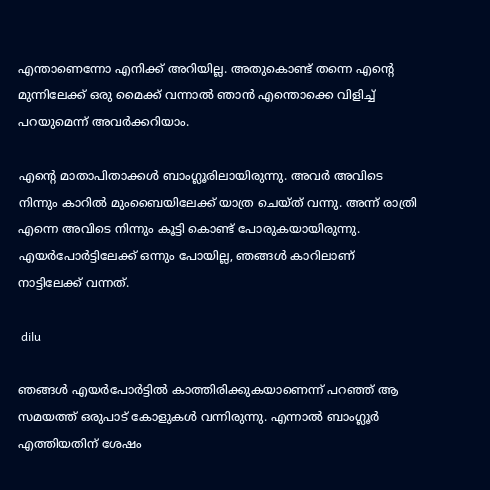എന്താണെന്നോ എനിക്ക് അറിയില്ല. അതുകൊണ്ട് തന്നെ എന്റെ മുന്നിലേക്ക് ഒരു മൈക്ക് വന്നാല്‍ ഞാന്‍ എന്തൊക്കെ വിളിച്ച് പറയുമെന്ന് അവര്‍ക്കറിയാം.

എന്റെ മാതാപിതാക്കള്‍ ബാംഗ്ലൂരിലായിരുന്നു. അവര്‍ അവിടെ നിന്നും കാറില്‍ മുംബൈയിലേക്ക് യാത്ര ചെയ്ത് വന്നു. അന്ന് രാത്രി എന്നെ അവിടെ നിന്നും കൂട്ടി കൊണ്ട് പോരുകയായിരുന്നു. എയര്‍പോര്‍ട്ടിലേക്ക് ഒന്നും പോയില്ല, ഞങ്ങള്‍ കാറിലാണ് നാട്ടിലേക്ക് വന്നത്.

 dilu

ഞങ്ങള്‍ എയര്‍പോര്‍ട്ടില്‍ കാത്തിരിക്കുകയാണെന്ന് പറഞ്ഞ് ആ സമയത്ത് ഒരുപാട് കോളുകള്‍ വന്നിരുന്നു. എന്നാല്‍ ബാംഗ്ലൂര്‍ എത്തിയതിന് ശേഷം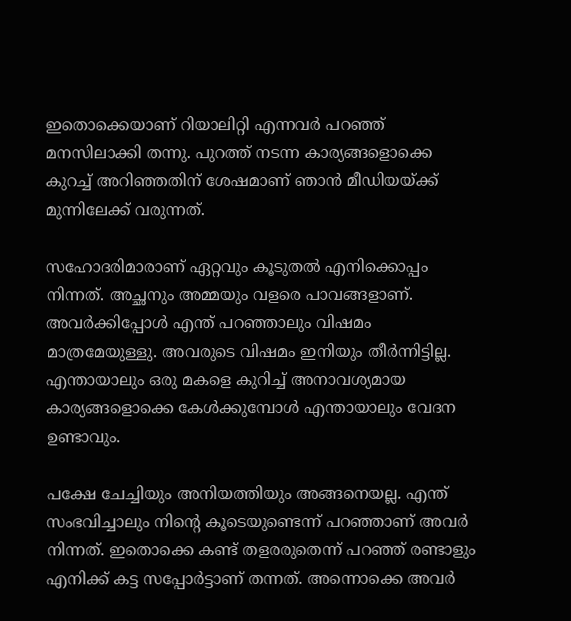ഇതൊക്കെയാണ് റിയാലിറ്റി എന്നവര്‍ പറഞ്ഞ് മനസിലാക്കി തന്നു. പുറത്ത് നടന്ന കാര്യങ്ങളൊക്കെ കുറച്ച് അറിഞ്ഞതിന് ശേഷമാണ് ഞാന്‍ മീഡിയയ്ക്ക് മുന്നിലേക്ക് വരുന്നത്.

സഹോദരിമാരാണ് ഏറ്റവും കൂടുതല്‍ എനിക്കൊപ്പം നിന്നത്. അച്ഛനും അമ്മയും വളരെ പാവങ്ങളാണ്. അവര്‍ക്കിപ്പോള്‍ എന്ത് പറഞ്ഞാലും വിഷമം മാത്രമേയുള്ളു. അവരുടെ വിഷമം ഇനിയും തീര്‍ന്നിട്ടില്ല. എന്തായാലും ഒരു മകളെ കുറിച്ച് അനാവശ്യമായ കാര്യങ്ങളൊക്കെ കേള്‍ക്കുമ്പോള്‍ എന്തായാലും വേദന ഉണ്ടാവും.

പക്ഷേ ചേച്ചിയും അനിയത്തിയും അങ്ങനെയല്ല. എന്ത് സംഭവിച്ചാലും നിന്റെ കൂടെയുണ്ടെന്ന് പറഞ്ഞാണ് അവര്‍ നിന്നത്. ഇതൊക്കെ കണ്ട് തളരരുതെന്ന് പറഞ്ഞ് രണ്ടാളും എനിക്ക് കട്ട സപ്പോര്‍ട്ടാണ് തന്നത്. അന്നൊക്കെ അവര്‍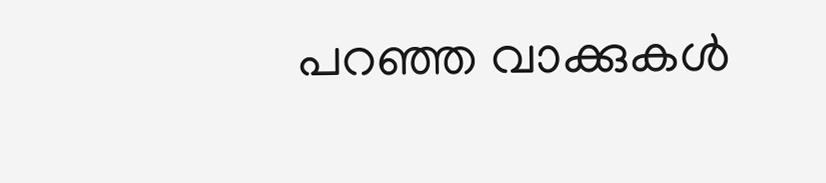പറഞ്ഞ വാക്കുകള്‍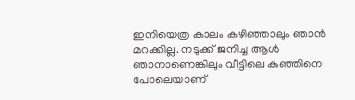ഇനിയെത്ര കാലം കഴിഞ്ഞാലും ഞാന്‍ മറക്കില്ല. നടുക്ക് ജനിച്ച ആള്‍ ഞാനാണെങ്കിലും വീട്ടിലെ കുഞ്ഞിനെ പോലെയാണ്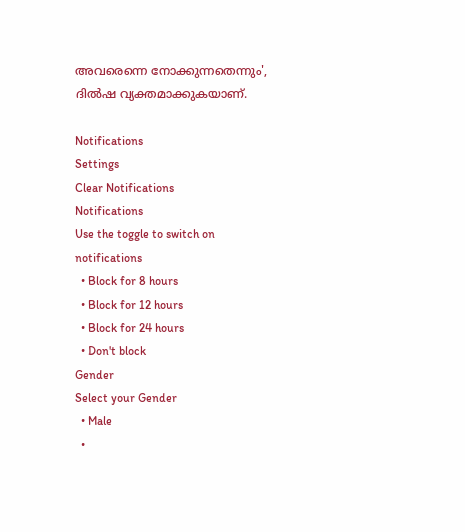അവരെന്നെ നോക്കുന്നതെന്നും', ദില്‍ഷ വ്യക്തമാക്കുകയാണ്.

Notifications
Settings
Clear Notifications
Notifications
Use the toggle to switch on notifications
  • Block for 8 hours
  • Block for 12 hours
  • Block for 24 hours
  • Don't block
Gender
Select your Gender
  • Male
  •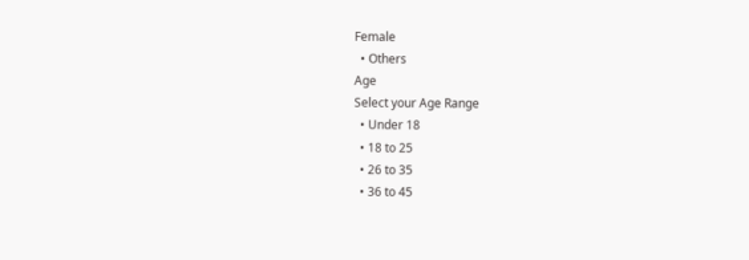Female
  • Others
Age
Select your Age Range
  • Under 18
  • 18 to 25
  • 26 to 35
  • 36 to 45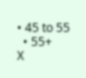• 45 to 55
  • 55+
X